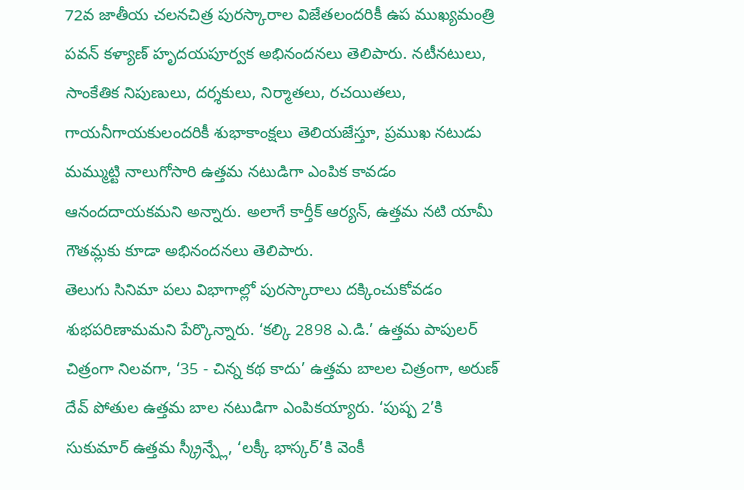72వ జాతీయ చలనచిత్ర పురస్కారాల విజేతలందరికీ ఉప ముఖ్యమంత్రి పవన్ కళ్యాణ్ హృదయపూర్వక అభినందనలు తెలిపారు. నటీనటులు, సాంకేతిక నిపుణులు, దర్శకులు, నిర్మాతలు, రచయితలు, గాయనీగాయకులందరికీ శుభాకాంక్షలు తెలియజేస్తూ, ప్రముఖ నటుడు మమ్ముట్టి నాలుగోసారి ఉత్తమ నటుడిగా ఎంపిక కావడం ఆనందదాయకమని అన్నారు. అలాగే కార్తీక్ ఆర్యన్, ఉత్తమ నటి యామీ గౌతమ్లకు కూడా అభినందనలు తెలిపారు.
తెలుగు సినిమా పలు విభాగాల్లో పురస్కారాలు దక్కించుకోవడం శుభపరిణామమని పేర్కొన్నారు. ‘కల్కి 2898 ఎ.డి.’ ఉత్తమ పాపులర్ చిత్రంగా నిలవగా, ‘35 - చిన్న కథ కాదు’ ఉత్తమ బాలల చిత్రంగా, అరుణ్ దేవ్ పోతుల ఉత్తమ బాల నటుడిగా ఎంపికయ్యారు. ‘పుష్ప 2’కి సుకుమార్ ఉత్తమ స్క్రీన్ప్లే, ‘లక్కీ భాస్కర్’కి వెంకీ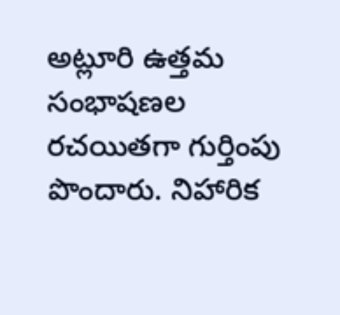అట్లూరి ఉత్తమ సంభాషణల రచయితగా గుర్తింపు పొందారు. నిహారిక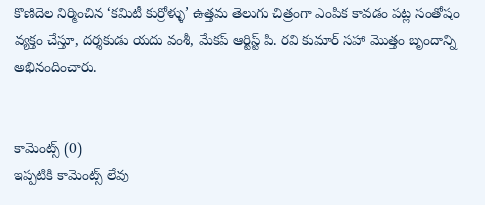కొణిదెల నిర్మించిన ‘కమిటీ కుర్రోళ్ళు’ ఉత్తమ తెలుగు చిత్రంగా ఎంపిక కావడం పట్ల సంతోషం వ్యక్తం చేస్తూ, దర్శకుడు యదు వంశీ, మేకప్ ఆర్టిస్ట్ పి. రవి కుమార్ సహా మొత్తం బృందాన్ని అభినందించారు.


కామెంట్స్ (0)
ఇప్పటికి కామెంట్స్ లేవు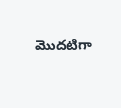మొదటిగా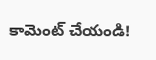కామెంట్ చేయండి!